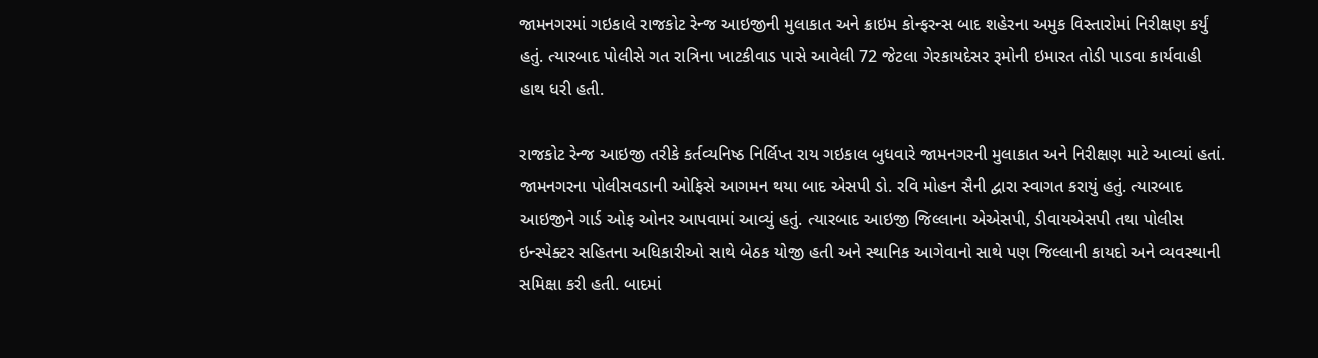જામનગરમાં ગઇકાલે રાજકોટ રેન્જ આઇજીની મુલાકાત અને ક્રાઇમ કોન્ફરન્સ બાદ શહેરના અમુક વિસ્તારોમાં નિરીક્ષણ કર્યું હતું. ત્યારબાદ પોલીસે ગત રાત્રિના ખાટકીવાડ પાસે આવેલી 72 જેટલા ગેરકાયદેસર રૂમોની ઇમારત તોડી પાડવા કાર્યવાહી હાથ ધરી હતી.

રાજકોટ રેન્જ આઇજી તરીકે કર્તવ્યનિષ્ઠ નિર્લિપ્ત રાય ગઇકાલ બુધવારે જામનગરની મુલાકાત અને નિરીક્ષણ માટે આવ્યાં હતાં. જામનગરના પોલીસવડાની ઓફિસે આગમન થયા બાદ એસપી ડો. રવિ મોહન સૈની દ્વારા સ્વાગત કરાયું હતું. ત્યારબાદ આઇજીને ગાર્ડ ઓફ ઓનર આપવામાં આવ્યું હતું. ત્યારબાદ આઇજી જિલ્લાના એએસપી, ડીવાયએસપી તથા પોલીસ ઇન્સ્પેક્ટર સહિતના અધિકારીઓ સાથે બેઠક યોજી હતી અને સ્થાનિક આગેવાનો સાથે પણ જિલ્લાની કાયદો અને વ્યવસ્થાની સમિક્ષા કરી હતી. બાદમાં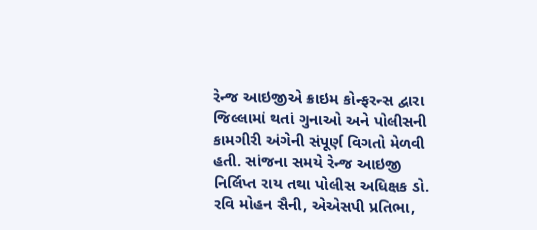રેન્જ આઇજીએ ક્રાઇમ કોન્ફરન્સ દ્વારા જિલ્લામાં થતાં ગુનાઓ અને પોલીસની કામગીરી અંગેની સંપૂર્ણ વિગતો મેળવી હતી. સાંજના સમયે રેન્જ આઇજી નિર્લિપ્ત રાય તથા પોલીસ અધિક્ષક ડો. રવિ મોહન સૈની, એએસપી પ્રતિભા,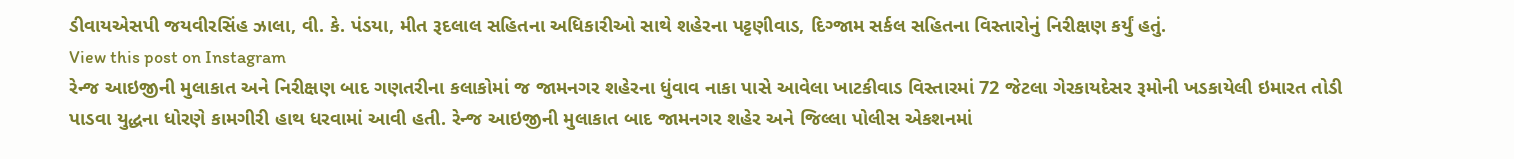ડીવાયએસપી જયવીરસિંહ ઝાલા, વી. કે. પંડયા, મીત રૂદલાલ સહિતના અધિકારીઓ સાથે શહેરના પટ્ટણીવાડ, દિગ્જામ સર્કલ સહિતના વિસ્તારોનું નિરીક્ષણ કર્યું હતું.
View this post on Instagram
રેન્જ આઇજીની મુલાકાત અને નિરીક્ષણ બાદ ગણતરીના કલાકોમાં જ જામનગર શહેરના ધુંવાવ નાકા પાસે આવેલા ખાટકીવાડ વિસ્તારમાં 72 જેટલા ગેરકાયદેસર રૂમોની ખડકાયેલી ઇમારત તોડી પાડવા યુદ્ધના ધોરણે કામગીરી હાથ ધરવામાં આવી હતી. રેન્જ આઇજીની મુલાકાત બાદ જામનગર શહેર અને જિલ્લા પોલીસ એકશનમાં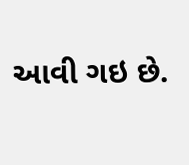આવી ગઇ છે.